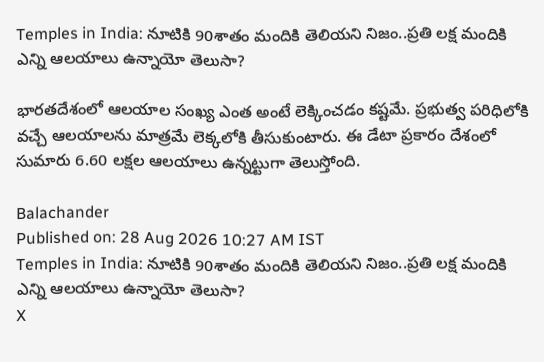Temples in India: నూటికి 90శాతం మందికి తెలియని నిజం..ప్రతి లక్ష మందికి ఎన్ని ఆలయాలు ఉన్నాయో తెలుసా?

భారతదేశంలో ఆలయాల సంఖ్య ఎంత అంటే లెక్కించడం కష్టమే. ప్రభుత్వ పరిధిలోకి వచ్చే ఆలయాలను మాత్రమే లెక్కలోకి తీసుకుంటారు. ఈ డేటా ప్రకారం దేశంలో సుమారు 6.60 లక్షల ఆలయాలు ఉన్నట్టుగా తెలుస్తోంది.

Balachander
Published on: 28 Aug 2026 10:27 AM IST
Temples in India: నూటికి 90శాతం మందికి తెలియని నిజం..ప్రతి లక్ష మందికి ఎన్ని ఆలయాలు ఉన్నాయో తెలుసా?
X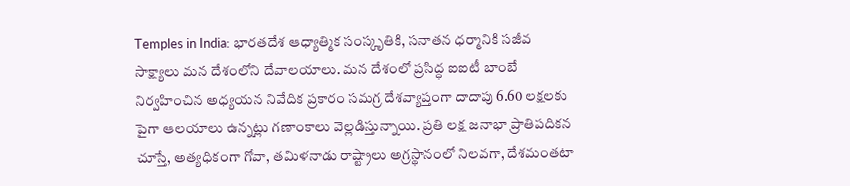Temples in India: భారతదేశ ఆధ్యాత్మిక సంస్కృతికి, సనాతన ధర్మానికి సజీవ సాక్ష్యాలు మన దేశంలోని దేవాలయాలు. మన దేశంలో ప్రసిద్ధ ఐఐటీ బాంబే నిర్వహించిన అధ్యయన నివేదిక ప్రకారం సమగ్ర దేశవ్యాప్తంగా దాదాపు 6.60 లక్షలకు పైగా ఆలయాలు ఉన్నట్లు గణాంకాలు వెల్లడిస్తున్నాయి. ప్రతి లక్ష జనాభా ప్రాతిపదికన చూస్తే, అత్యధికంగా గోవా, తమిళనాడు రాష్ట్రాలు అగ్రస్థానంలో నిలవగా, దేశమంతటా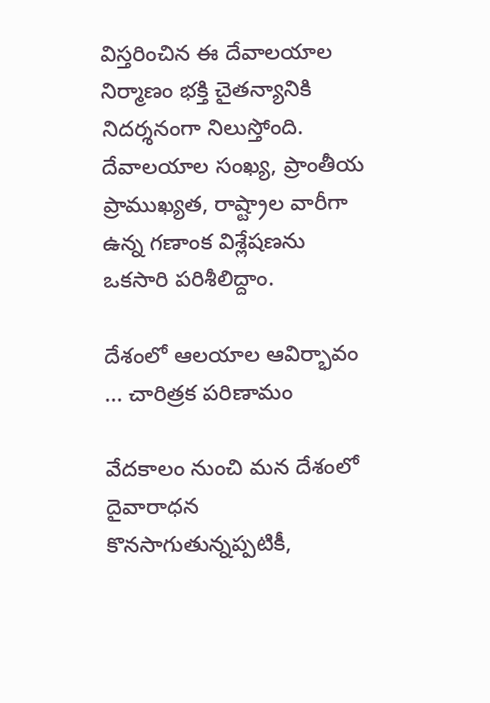విస్తరించిన ఈ దేవాలయాల నిర్మాణం భక్తి చైతన్యానికి నిదర్శనంగా నిలుస్తోంది. దేవాలయాల సంఖ్య, ప్రాంతీయ ప్రాముఖ్యత, రాష్ట్రాల వారీగా ఉన్న గణాంక విశ్లేషణను ఒకసారి పరిశీలిద్దాం.

దేశంలో ఆలయాల ఆవిర్భావం ... చారిత్రక పరిణామం

వేదకాలం నుంచి మన దేశంలో దైవారాధన కొనసాగుతున్నప్పటికీ,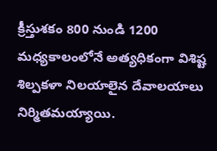క్రీస్తుశకం 800 నుండి 1200 మధ్యకాలంలోనే అత్యధికంగా విశిష్ట శిల్పకళా నిలయాలైన దేవాలయాలు నిర్మితమయ్యాయి.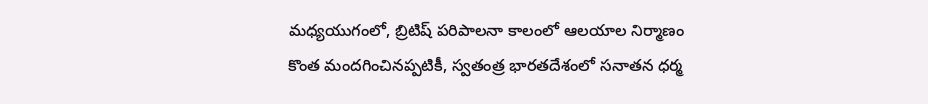మధ్యయుగంలో, బ్రిటిష్ పరిపాలనా కాలంలో ఆలయాల నిర్మాణం కొంత మందగించినప్పటికీ, స్వతంత్ర భారతదేశంలో సనాతన ధర్మ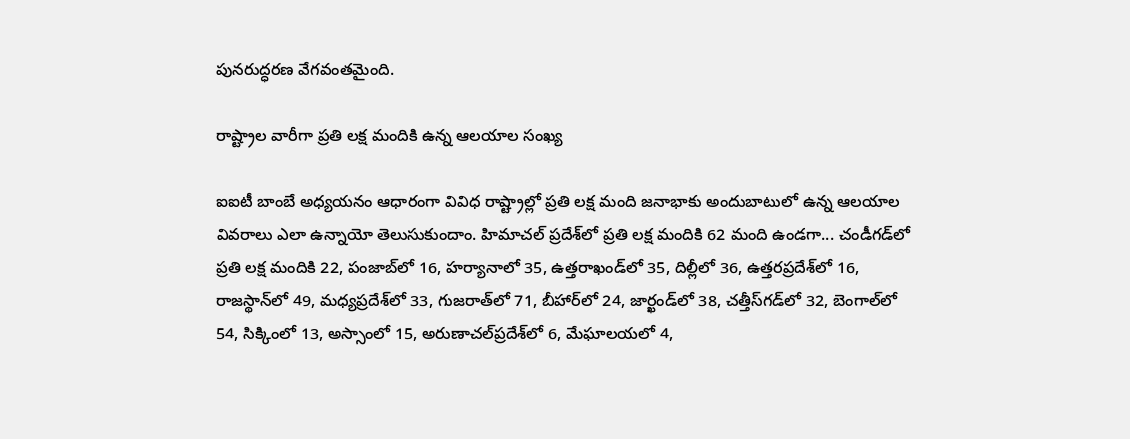పునరుద్ధరణ వేగవంతమైంది.

రాష్ట్రాల వారీగా ప్రతి లక్ష మందికి ఉన్న ఆలయాల సంఖ్య

ఐఐటీ బాంబే అధ్యయనం ఆధారంగా వివిధ రాష్ట్రాల్లో ప్రతి లక్ష మంది జనాభాకు అందుబాటులో ఉన్న ఆలయాల వివరాలు ఎలా ఉన్నాయో తెలుసుకుందాం. హిమాచల్‌ ప్రదేశ్‌లో ప్రతి లక్ష మందికి 62 మంది ఉండగా... చండీగడ్‌లో ప్రతి లక్ష మందికి 22, పంజాబ్‌లో 16, హర్యానాలో 35, ఉత్తరాఖండ్‌లో 35, దిల్లీలో 36, ఉత్తరప్రదేశ్‌లో 16, రాజస్థాన్‌లో 49, మధ్యప్రదేశ్‌లో 33, గుజరాత్‌లో 71, బీహార్‌లో 24, జార్ఖండ్‌లో 38, చత్తీస్‌గడ్‌లో 32, బెంగాల్‌లో 54, సిక్కింలో 13, అస్సాంలో 15, అరుణాచల్‌ప్రదేశ్‌లో 6, మేఘాలయలో 4,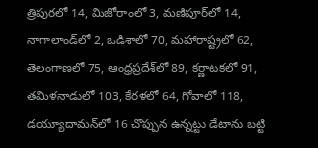త్రిపురలో 14, మిజోరాంలో 3, మణిపూర్‌లో 14, నాగాలాండ్‌లో 2, ఒడిశాలో 70, మహారాష్ట్రలో 62, తెలంగాణలో 75, ఆంధ్రప్రదేశ్‌లో 89, కర్ణాటకలో 91, తమిళనాడులో 103, కేరళలో 64, గోవాలో 118, డయ్యూదామన్‌లో 16 చొప్పున ఉన్నట్టు డేటాను బట్టి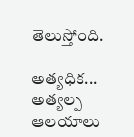తెలుస్తోంది.

అత్యధిక... అత్యల్ప ఆలయాలు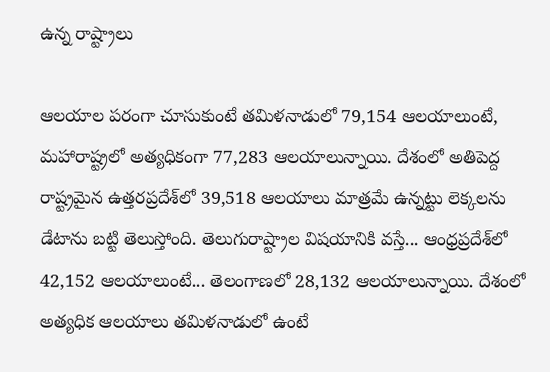ఉన్న రాష్ట్రాలు

ఆలయాల పరంగా చూసుకుంటే తమిళనాడులో 79,154 ఆలయాలుంటే, మహారాష్ట్రలో అత్యధికంగా 77,283 ఆలయాలున్నాయి. దేశంలో అతిపెద్ద రాష్ట్రమైన ఉత్తరప్రదేశ్‌లో 39,518 ఆలయాలు మాత్రమే ఉన్నట్టు లెక్కలను డేటాను బట్టి తెలుస్తోంది. తెలుగురాష్ట్రాల విషయానికి వస్తే... ఆంధ్రప్రదేశ్‌లో 42,152 ఆలయాలుంటే... తెలంగాణలో 28,132 ఆలయాలున్నాయి. దేశంలో అత్యధిక ఆలయాలు తమిళనాడులో ఉంటే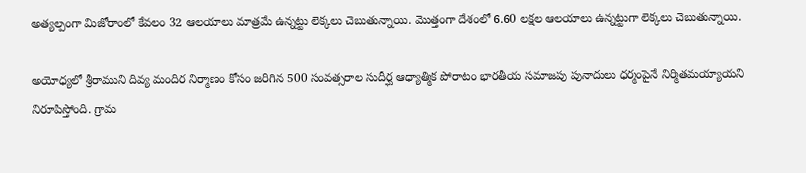అత్యల్పంగా మిజోరాంలో కేవలం 32 ఆలయాలు మాత్రమే ఉన్నట్టు లెక్కలు చెబుతున్నాయి. మొత్తంగా దేశంలో 6.60 లక్షల ఆలయాలు ఉన్నట్టుగా లెక్కలు చెబుతున్నాయి.

అయోధ్యలో శ్రీరాముని దివ్య మందిర నిర్మాణం కోసం జరిగిన 500 సంవత్సరాల సుదీర్ఘ ఆధ్యాత్మిక పోరాటం భారతీయ సమాజపు పునాదులు ధర్మంపైనే నిర్మితమయ్యాయని నిరూపిస్తోంది. గ్రామ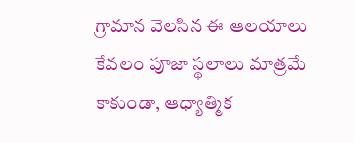గ్రామాన వెలసిన ఈ ఆలయాలు కేవలం పూజా స్థలాలు మాత్రమే కాకుండా, ఆధ్యాత్మిక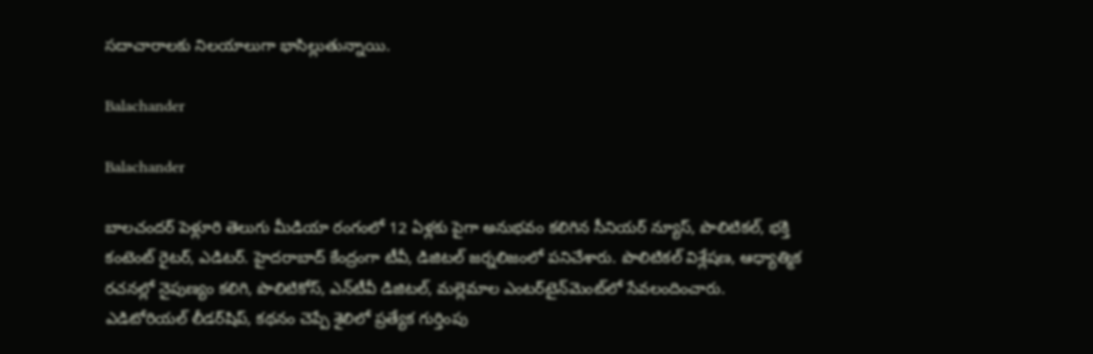సదాచారాలకు నిలయాలుగా భాసిల్లుతున్నాయి.

Balachander

Balachander

బాలచందర్ పెళ్లూరి తెలుగు మీడియా రంగంలో 12 ఏళ్లకు పైగా అనుభవం కలిగిన సీనియర్ న్యూస్, పొలిటికల్, భక్తి కంటెంట్ రైటర్, ఎడిటర్. హైదరాబాద్ కేంద్రంగా టీవీ, డిజిటల్ జర్నలిజంలో పనిచేశారు. పొలిటికల్ విశ్లేషణ, ఆధ్యాత్మిక రచనల్లో నైపుణ్యం కలిగి, పొలిటికోస్, ఎన్‌టీవీ డిజిటల్, మల్లెమాల ఎంటర్‌టైన్‌మెంట్‌లో సేవలందించారు. ఎడిటోరియల్ లీడర్‌షిప్, కథనం చెప్పే శైలిలో ప్రత్యేక గుర్తింపు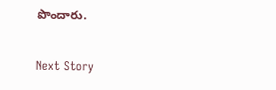పొందారు.

Next Story